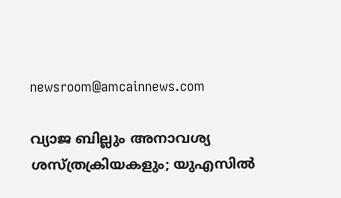newsroom@amcainnews.com

വ്യാജ ബില്ലും അനാവശ്യ ശസ്ത്രക്രിയകളും; യുഎസിൽ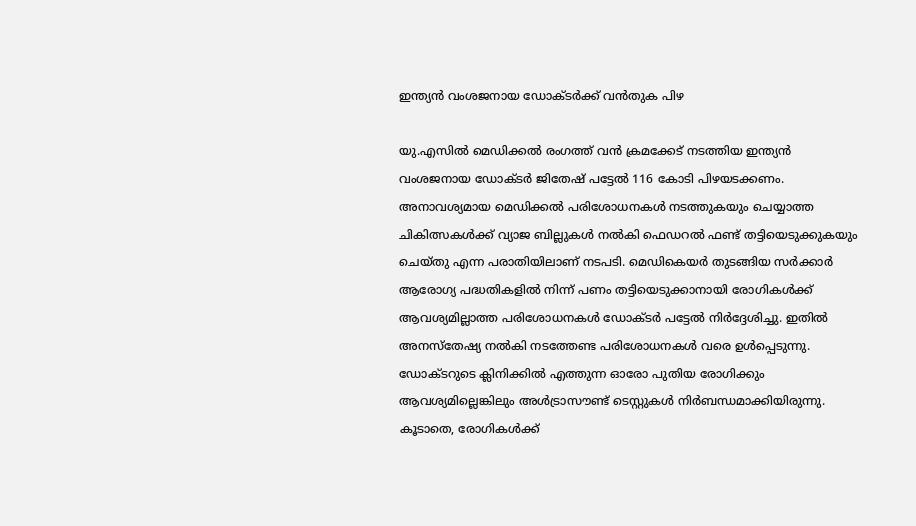ഇന്ത്യൻ വംശജനായ ഡോക്ടർക്ക് വൻതുക പിഴ

യു.എസിൽ മെഡിക്കൽ രംഗത്ത് വൻ ക്രമക്കേട് നടത്തിയ ഇന്ത്യൻ വംശജനായ ഡോക്ടർ ജിതേഷ് പട്ടേൽ 116 കോടി പിഴയടക്കണം. അനാവശ്യമായ മെഡിക്കൽ പരിശോധനകൾ നടത്തുകയും ചെയ്യാത്ത ചികിത്സകൾക്ക് വ്യാജ ബില്ലുകൾ നൽകി ഫെഡറൽ ഫണ്ട് തട്ടിയെടുക്കുകയും ചെയ്തു എന്ന പരാതിയിലാണ് നടപടി. മെഡികെയർ തുടങ്ങിയ സർക്കാർ ആരോഗ്യ പദ്ധതികളിൽ നിന്ന് പണം തട്ടിയെടുക്കാനായി രോഗികൾക്ക് ആവശ്യമില്ലാത്ത പരിശോധനകൾ ഡോക്ടർ പട്ടേൽ നിർദ്ദേശിച്ചു. ഇതിൽ അനസ്തേഷ്യ നൽകി നടത്തേണ്ട പരിശോധനകൾ വരെ ഉൾപ്പെടുന്നു. ഡോക്ടറുടെ ക്ലിനിക്കിൽ എത്തുന്ന ഓരോ പുതിയ രോഗിക്കും ആവശ്യമില്ലെങ്കിലും അൾട്രാസൗണ്ട് ടെസ്റ്റുകൾ നിർബന്ധമാക്കിയിരുന്നു. കൂടാതെ, രോഗികൾക്ക്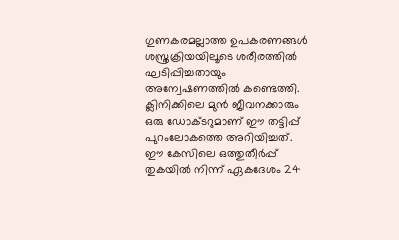ഗുണകരമല്ലാത്ത ഉപകരണങ്ങൾ ശസ്ത്രക്രിയയിലൂടെ ശരീരത്തിൽ ഘടിപ്പിച്ചതായും അന്വേഷണത്തിൽ കണ്ടെത്തി. ക്ലിനിക്കിലെ മുൻ ജീവനക്കാരും ഒരു ഡോക്ടറുമാണ് ഈ തട്ടിപ്പ് പുറംലോകത്തെ അറിയിച്ചത്. ഈ കേസിലെ ഒത്തുതീർപ്പ് തുകയിൽ നിന്ന് ഏകദേശം 24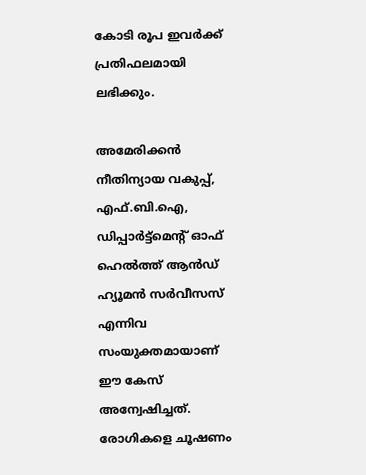കോടി രൂപ ഇവർക്ക് പ്രതിഫലമായി ലഭിക്കും.

അമേരിക്കൻ നീതിന്യായ വകുപ്പ്, എഫ്.ബി.ഐ, ഡിപ്പാർട്ട്മെന്റ് ഓഫ് ഹെൽത്ത് ആൻഡ് ഹ്യൂമൻ സർവീസസ് എന്നിവ സംയുക്തമായാണ് ഈ കേസ് അന്വേഷിച്ചത്. രോഗികളെ ചൂഷണം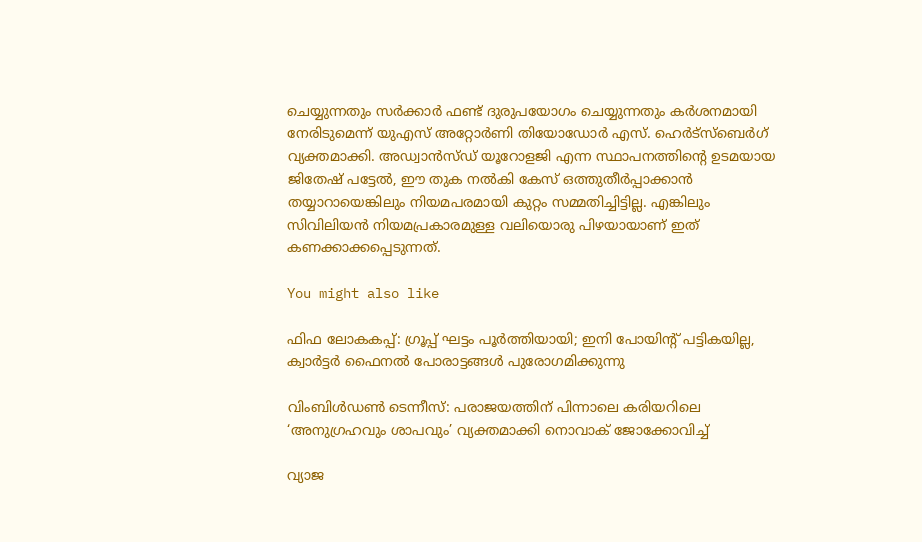ചെയ്യുന്നതും സർക്കാർ ഫണ്ട് ദുരുപയോഗം ചെയ്യുന്നതും കർശനമായി നേരിടുമെന്ന് യുഎസ് അറ്റോർണി തിയോഡോർ എസ്. ഹെർട്‌സ്ബെർഗ് വ്യക്തമാക്കി. അഡ്വാൻസ്ഡ് യൂറോളജി എന്ന സ്ഥാപനത്തിന്റെ ഉടമയായ ജിതേഷ് പട്ടേൽ, ഈ തുക നൽകി കേസ് ഒത്തുതീർപ്പാക്കാൻ തയ്യാറായെങ്കിലും നിയമപരമായി കുറ്റം സമ്മതിച്ചിട്ടില്ല. എങ്കിലും സിവിലിയൻ നിയമപ്രകാരമുള്ള വലിയൊരു പിഴയായാണ് ഇത് കണക്കാക്കപ്പെടുന്നത്.

You might also like

ഫിഫ ലോകകപ്പ്: ഗ്രൂപ്പ് ഘട്ടം പൂർത്തിയായി; ഇനി പോയിന്റ് പട്ടികയില്ല, ക്വാർട്ടർ ഫൈനൽ പോരാട്ടങ്ങൾ പുരോഗമിക്കുന്നു

വിംബിൾഡൺ ടെന്നീസ്: പരാജയത്തിന് പിന്നാലെ കരിയറിലെ ‘അനുഗ്രഹവും ശാപവും’ വ്യക്തമാക്കി നൊവാക് ജോക്കോവിച്ച്

വ്യാജ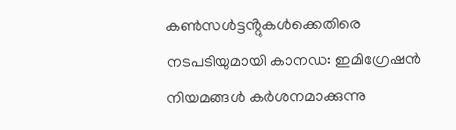കൺസൾട്ടൻ്റുകൾക്കെതിരെ നടപടിയുമായി കാനഡ: ഇമിഗ്രേഷൻ നിയമങ്ങൾ കർശനമാക്കുന്നു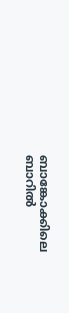ബാങ്കോക്കിലെ ബാറിൽ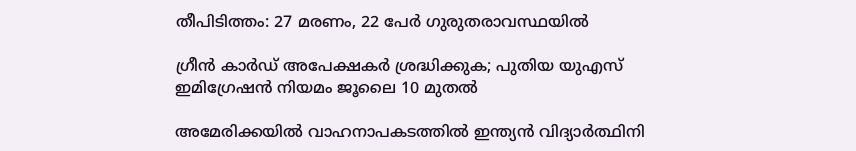തീപിടിത്തം: 27 മരണം, 22 പേർ ഗുരുതരാവസ്ഥയിൽ

ഗ്രീൻ കാർഡ് അപേക്ഷകർ ശ്രദ്ധിക്കുക; പുതിയ യുഎസ് ഇമിഗ്രേഷൻ നിയമം ജൂലൈ 10 മുതൽ

അമേരിക്കയില്‍ വാഹനാപകടത്തില്‍ ഇന്ത്യന്‍ വിദ്യാർത്ഥിനി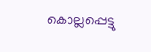കൊല്ലപ്പെട്ടു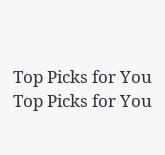Top Picks for You
Top Picks for You